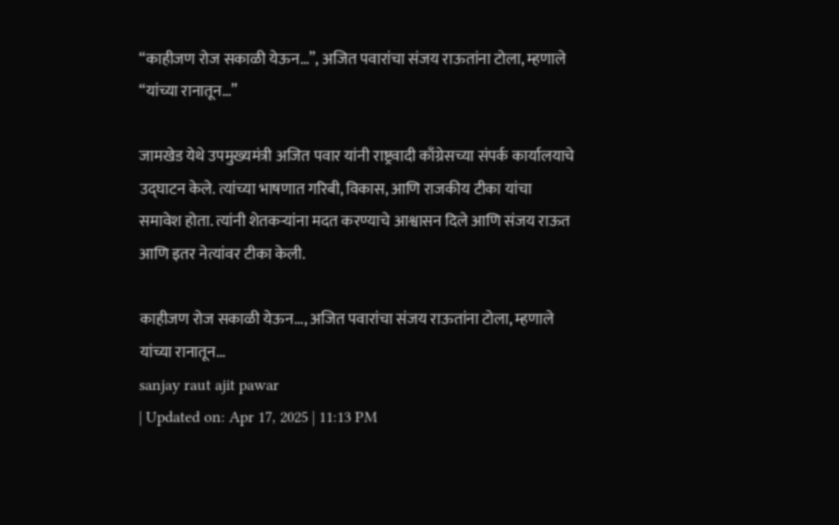“काहीजण रोज सकाळी येऊन…”, अजित पवारांचा संजय राऊतांना टोला, म्हणाले “यांच्या रानातून…”

जामखेड येथे उपमुख्यमंत्री अजित पवार यांनी राष्ट्रवादी काँग्रेसच्या संपर्क कार्यालयाचे उद्घाटन केले. त्यांच्या भाषणात गरिबी, विकास, आणि राजकीय टीका यांचा समावेश होता. त्यांनी शेतकऱ्यांना मदत करण्याचे आश्वासन दिले आणि संजय राऊत आणि इतर नेत्यांवर टीका केली.

काहीजण रोज सकाळी येऊन..., अजित पवारांचा संजय राऊतांना टोला, म्हणाले यांच्या रानातून...
sanjay raut ajit pawar
| Updated on: Apr 17, 2025 | 11:13 PM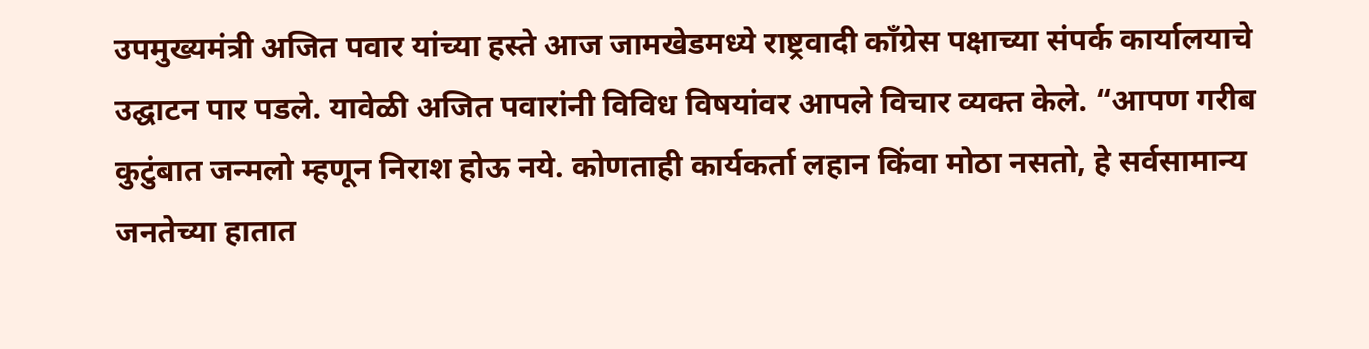उपमुख्यमंत्री अजित पवार यांच्या हस्ते आज जामखेडमध्ये राष्ट्रवादी काँग्रेस पक्षाच्या संपर्क कार्यालयाचे उद्घाटन पार पडले. यावेळी अजित पवारांनी विविध विषयांवर आपले विचार व्यक्त केले. “आपण गरीब कुटुंबात जन्मलो म्हणून निराश होऊ नये. कोणताही कार्यकर्ता लहान किंवा मोठा नसतो, हे सर्वसामान्य जनतेच्या हातात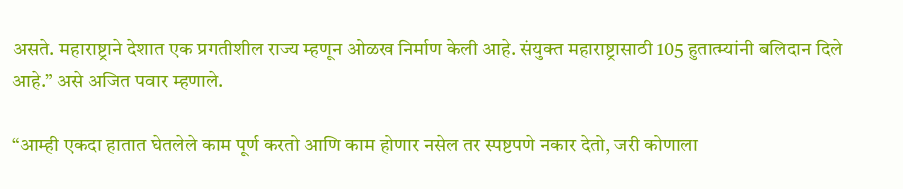असते. महाराष्ट्राने देशात एक प्रगतीशील राज्य म्हणून ओळख निर्माण केली आहे. संयुक्त महाराष्ट्रासाठी 105 हुतात्म्यांनी बलिदान दिले आहे.” असे अजित पवार म्हणाले.

“आम्ही एकदा हातात घेतलेले काम पूर्ण करतो आणि काम होणार नसेल तर स्पष्टपणे नकार देतो, जरी कोणाला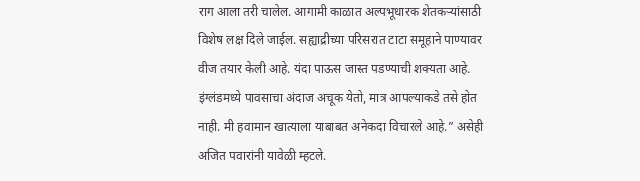राग आला तरी चालेल. आगामी काळात अल्पभूधारक शेतकऱ्यांसाठी विशेष लक्ष दिले जाईल. सह्याद्रीच्या परिसरात टाटा समूहाने पाण्यावर वीज तयार केली आहे. यंदा पाऊस जास्त पडण्याची शक्यता आहे. इंग्लंडमध्ये पावसाचा अंदाज अचूक येतो, मात्र आपल्याकडे तसे होत नाही. मी हवामान खात्याला याबाबत अनेकदा विचारले आहे.” असेही अजित पवारांनी यावेळी म्हटले.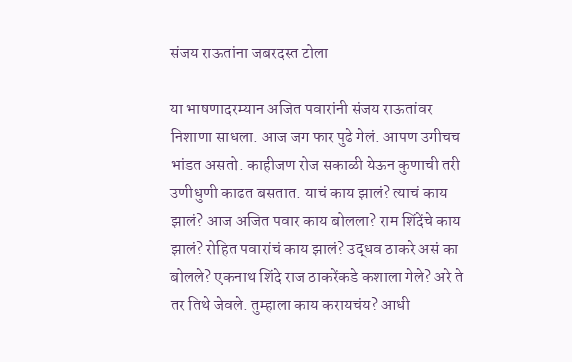संजय राऊतांना जबरदस्त टोला

या भाषणादरम्यान अजित पवारांनी संजय राऊतांवर निशाणा साधला. आज जग फार पुढे गेलं. आपण उगीचच भांडत असतो. काहीजण रोज सकाळी येऊन कुणाची तरी उणीधुणी काढत बसतात. याचं काय झालं? त्याचं काय झालं? आज अजित पवार काय बोलला? राम शिंदेंचे काय झालं? रोहित पवारांचं काय झालं? उद्धव ठाकरे असं का बोलले? एकनाथ शिंदे राज ठाकरेंकडे कशाला गेले? अरे ते तर तिथे जेवले. तुम्हाला काय करायचंय? आधी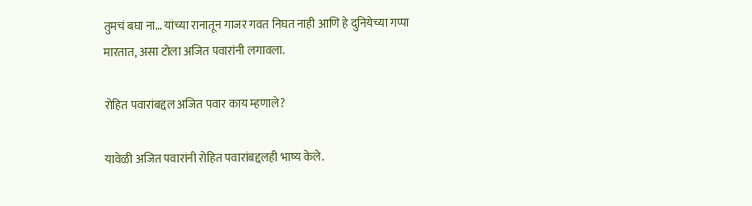तुमचं बघा ना… यांच्या रानातून गाजर गवत निघत नाही आणि हे दुनियेच्या गप्पा मारतात, असा टोला अजित पवारांनी लगावला.

रोहित पवारांबद्दल अजित पवार काय म्हणाले?

यावेळी अजित पवारांनी रोहित पवारांबद्दलही भाष्य केले.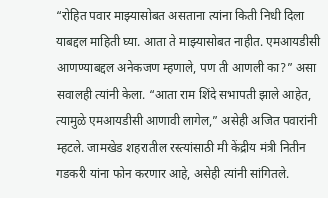“रोहित पवार माझ्यासोबत असताना त्यांना किती निधी दिला याबद्दल माहिती घ्या. आता ते माझ्यासोबत नाहीत. एमआयडीसी आणण्याबद्दल अनेकजण म्हणाले, पण ती आणली का?” असा सवालही त्यांनी केला. “आता राम शिंदे सभापती झाले आहेत, त्यामुळे एमआयडीसी आणावी लागेल,” असेही अजित पवारांनी म्हटले. जामखेड शहरातील रस्त्यांसाठी मी केंद्रीय मंत्री नितीन गडकरी यांना फोन करणार आहे, असेही त्यांनी सांगितले.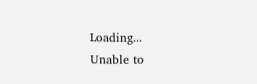Loading...
Unable to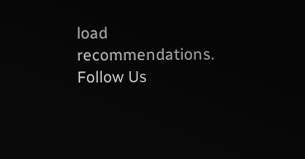load recommendations.
Follow Us